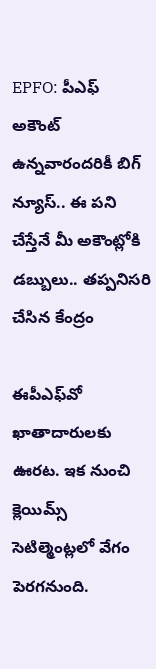EPFO: పీఎఫ్ అకౌంట్ ఉన్నవారందరికీ బిగ్ న్యూస్.. ఈ పని చేస్తేనే మీ అకౌంట్లోకి డబ్బులు.. తప్పనిసరి చేసిన కేంద్రం

ఈపీఎఫ్‌వో ఖాతాదారులకు ఊరట. ఇక నుంచి క్లెయిమ్స్ సెటిల్మెంట్లలో వేగం పెరగనుంది.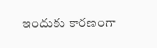ఇందుకు కారణంగా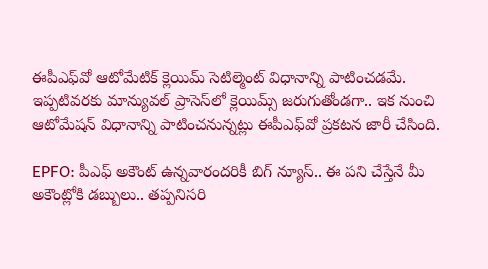ఈపీఎఫ్‌వో ఆటోమేటిక్ క్లెయిమ్ సెటిల్మెంట్ విధానాన్ని పాటించడమే. ఇప్పటివరకు మాన్యువల్ ప్రాసెస్‌లో క్లెయిమ్స్ జరుగుతోండగా.. ఇక నుంచి ఆటోమేషన్ విధానాన్ని పాటించనున్నట్లు ఈపీఎఫ్‌వో ప్రకటన జారీ చేసింది.

EPFO: పీఎఫ్ అకౌంట్ ఉన్నవారందరికీ బిగ్ న్యూస్.. ఈ పని చేస్తేనే మీ అకౌంట్లోకి డబ్బులు.. తప్పనిసరి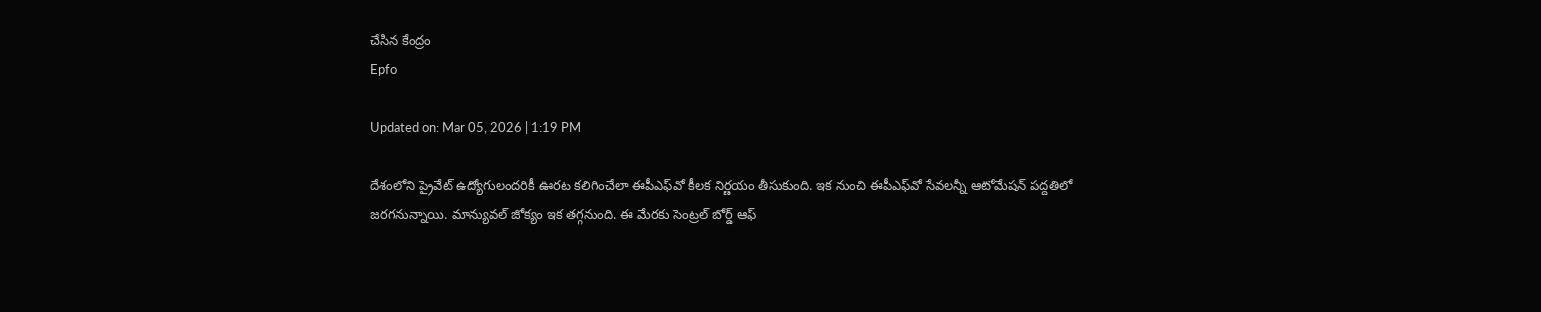చేసిన కేంద్రం
Epfo

Updated on: Mar 05, 2026 | 1:19 PM

దేశంలోని ప్రైవేట్ ఉద్యోగులందరికీ ఊరట కలిగించేలా ఈపీఎఫ్‌వో కీలక నిర్ణయం తీసుకుంది. ఇక నుంచి ఈపీఎఫ్‌వో సేవలన్నీ ఆటోమేషన్ పద్దతిలో జరగనున్నాయి. మాన్యువల్ జోక్యం ఇక తగ్గనుంది. ఈ మేరకు సెంట్రల్ బోర్డ్ ఆఫ్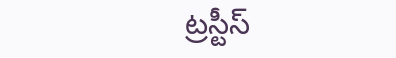ట్రస్టీస్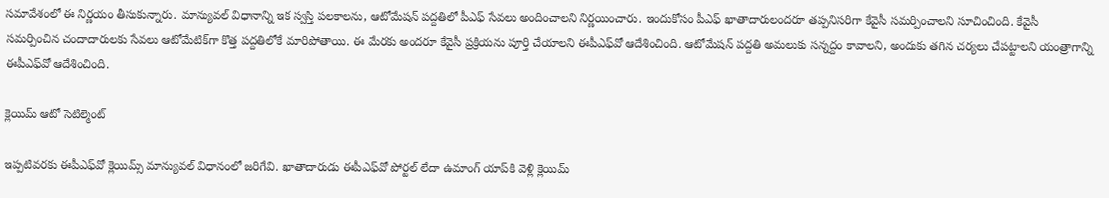సమావేశంలో ఈ నిర్ణయం తీసుకున్నారు. మాన్యువల్ విధానాన్ని ఇక స్వస్తి పలకాలను, ఆటోమేషన్ పద్దతిలో పీఎఫ్ సేవలు అందించాలని నిర్ణయించారు. ఇందుకోసం పీఎఫ్ ఖాతాదారులందరూ తప్పనిసరిగా కేవైసీ సమర్పించాలని సూచించింది. కేవైసీ సమర్పించిన చందాదారులకు సేవలు ఆటోమేటిక్‌గా కొత్త పద్దతిలోకే మారిపోతాయి. ఈ మేరకు అందరూ కేవైసీ ప్రక్రియను పూర్తి చేయాలని ఈపీఎఫ్‌వో ఆదేశించింది. ఆటోమేషన్ పద్దతి అమలుకు సన్నద్దం కావాలని, అందుకు తగిన చర్యలు చేపట్టాలని యంత్రాగాన్ని ఈపీఎఫ్‌వో ఆదేశించింది.

క్లెయిమ్ ఆటో సెటిల్మెంట్

ఇప్పటివరకు ఈపీఎఫ్‌వో క్లెయిమ్స్ మాన్యువల్ విధానంలో జరిగేవి. ఖాతాదారుడు ఈపీఎఫ్‌వో పోర్టల్ లేదా ఉమాంగ్ యాప్‌కి వెళ్లి క్లెయిమ్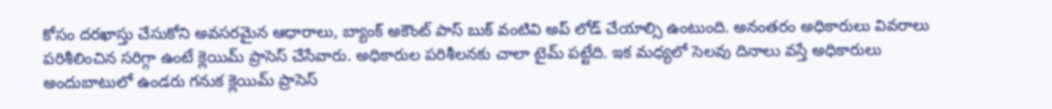కోసం దరఖాస్తు చేసుకోని అవసరమైన ఆధారాలు, బ్యాంక్ అకౌంట్ పాస్ బుక్ వంటివి అప్ లోడ్ చేయాల్సి ఉంటుంది. అనంతరం అధికారులు వివరాలు పరిశీలించిన సరిగ్గా ఉంటే క్లెయిమ్ ప్రాసెస్ చేసేవారు. అధికారుల పరిశీలనకు చాలా టైమ్ పట్టేది. ఇక మధ్యలో సెలవు దినాలు వస్తే అధికారులు అందుబాటులో ఉండరు గనుక క్లెయిమ్ ప్రాసెస్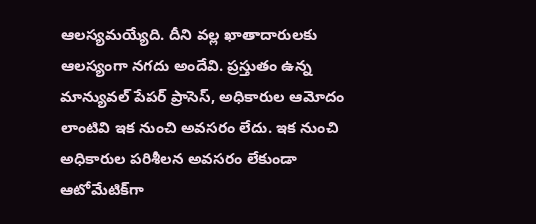ఆలస్యమయ్యేది. దీని వల్ల ఖాతాదారులకు ఆలస్యంగా నగదు అందేవి. ప్రస్తుతం ఉన్న మాన్యువల్ పేపర్ ప్రాసెస్, అధికారుల ఆమోదం లాంటివి ఇక నుంచి అవసరం లేదు. ఇక నుంచి అధికారుల పరిశీలన అవసరం లేకుండా ఆటోమేటిక్‌గా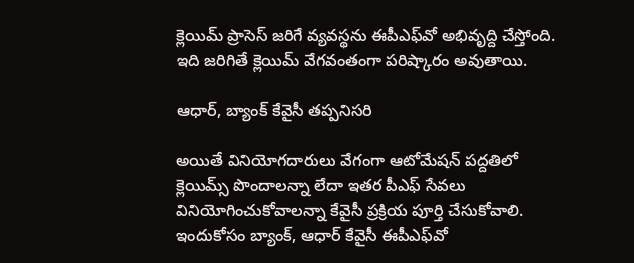క్లెయిమ్ ప్రాసెస్ జరిగే వ్యవస్థను ఈపీఎఫ్‌వో అభివృద్ది చేస్తోంది. ఇది జరిగితే క్లెయిమ్ వేగవంతంగా పరిష్కారం అవుతాయి.

ఆధార్, బ్యాంక్ కేవైసీ తప్పనిసరి

అయితే వినియోగదారులు వేగంగా ఆటోమేషన్ పద్దతిలో క్లెయిమ్స్ పొందాలన్నా లేదా ఇతర పీఎఫ్ సేవలు వినియోగించుకోవాలన్నా కేవైసీ ప్రక్రియ పూర్తి చేసుకోవాలి. ఇందుకోసం బ్యాంక్, ఆధార్ కేవైసీ ఈపీఎఫ్‌వో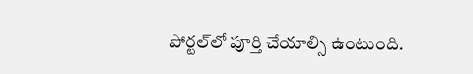పోర్టల్‌లో పూర్తి చేయాల్సి ఉంటుంది.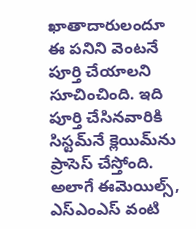ఖాతాదారులందూ ఈ పనిని వెంటనే పూర్తి చేయాలని సూచించింది. ఇది పూర్తి చేసినవారికి సిస్టమ్‌నే క్లెయిమ్‌ను ప్రాసెస్ చేస్తోంది. అలాగే ఈమెయిల్స్, ఎస్‌ఎంఎస్‌ వంటి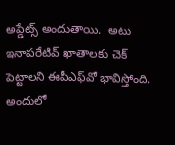అప్డేట్స్ అందుతాయి.  అటు ఇనాపరేటివ్ ఖాతాలకు చెక్ పెట్టాలని ఈపీఎఫ్‌వో భావిస్తోంది. అందులో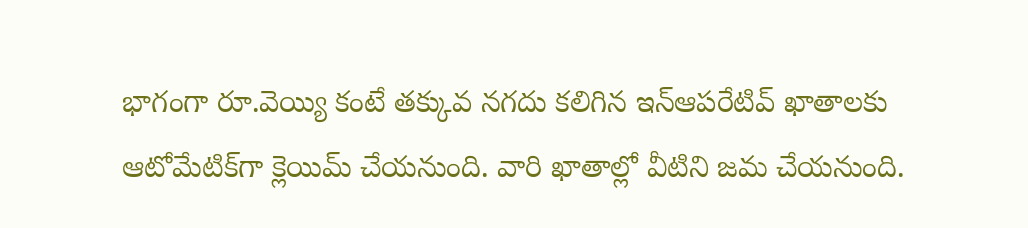భాగంగా రూ.వెయ్యి కంటే తక్కువ నగదు కలిగిన ఇన్‌ఆపరేటివ్ ఖాతాలకు ఆటోమేటిక్‌గా క్లెయిమ్ చేయనుంది. వారి ఖాతాల్లో వీటిని జమ చేయనుంది.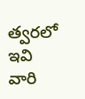త్వరలో ఇవి వారి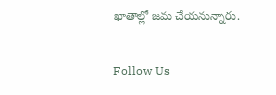ఖాతాల్లో జమ చేయనున్నారు.

Follow Us